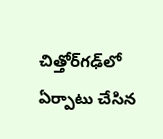చిత్తోర్‌గఢ్‌లో ఏర్పాటు చేసిన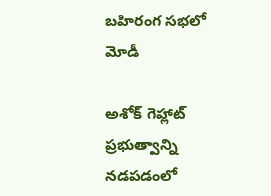బహిరంగ సభలో మోడీ

అశోక్ గెహ్లాట్ ప్రభుత్వాన్ని నడపడంలో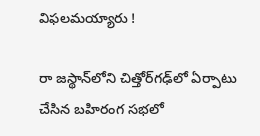విఫలమయ్యారు !

రా జస్థాన్‌లోని చిత్తోర్‌గఢ్‌లో ఏర్పాటు చేసిన బహిరంగ సభలో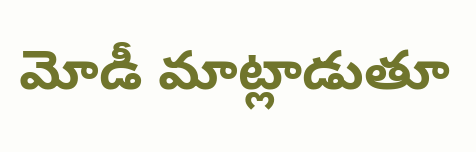మోడీ మాట్లాడుతూ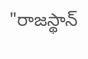"రాజస్థాన్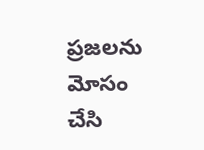ప్రజలను మోసం చేసి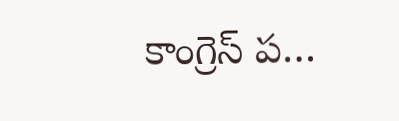కాంగ్రెస్ ప…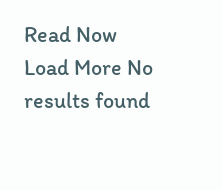Read Now
Load More No results found